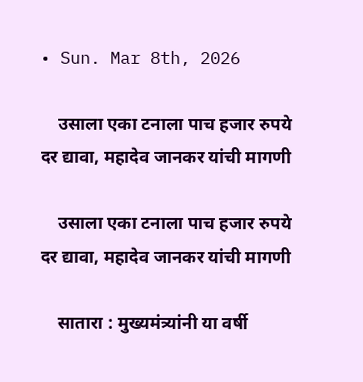• Sun. Mar 8th, 2026

    उसाला एका टनाला पाच हजार रुपये दर द्यावा, महादेव जानकर यांची मागणी

    उसाला एका टनाला पाच हजार रुपये दर द्यावा, महादेव जानकर यांची मागणी

    सातारा : मुख्यमंत्र्यांनी या वर्षी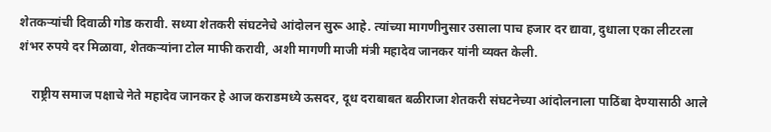शेतकऱ्यांची दिवाळी गोड करावी. सध्या शेतकरी संघटनेचे आंदोलन सुरू आहे. त्यांच्या मागणीनुसार उसाला पाच हजार दर द्यावा, दुधाला एका लीटरला शंभर रुपये दर मिळावा, शेतकऱ्यांना टोल माफी करावी, अशी मागणी माजी मंत्री महादेव जानकर यांनी व्यक्त केली.

    राष्ट्रीय समाज पक्षाचे नेते महादेव जानकर हे आज कराडमध्ये ऊसदर, दूध दराबाबत बळीराजा शेतकरी संघटनेच्या आंदोलनाला पाठिंबा देण्यासाठी आले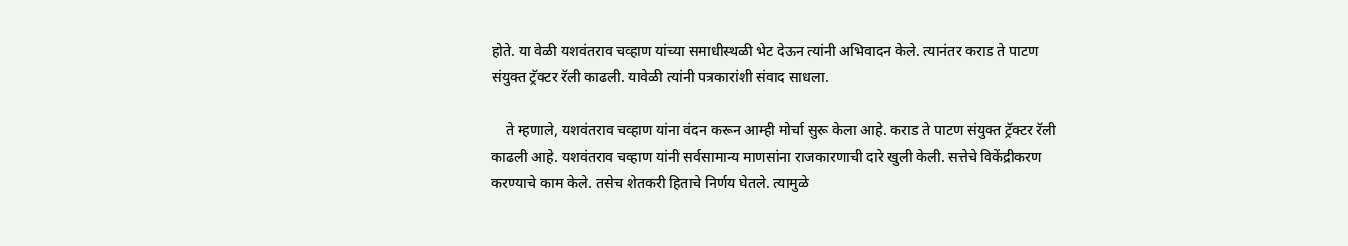होते. या वेळी यशवंतराव चव्हाण यांच्या समाधीस्थळी भेट देऊन त्यांनी अभिवादन केले. त्यानंतर कराड ते पाटण संयुक्त ट्रॅक्टर रॅली काढली. यावेळी त्यांनी पत्रकारांशी संवाद साधला.

    ते म्हणाले, यशवंतराव चव्हाण यांना वंदन करून आम्ही मोर्चा सुरू केला आहे. कराड ते पाटण संयुक्त ट्रॅक्टर रॅली काढली आहे. यशवंतराव चव्हाण यांनी सर्वसामान्य माणसांना राजकारणाची दारे खुली केली. सत्तेचे विकेंद्रीकरण करण्याचे काम केले. तसेच शेतकरी हिताचे निर्णय घेतले. त्यामुळे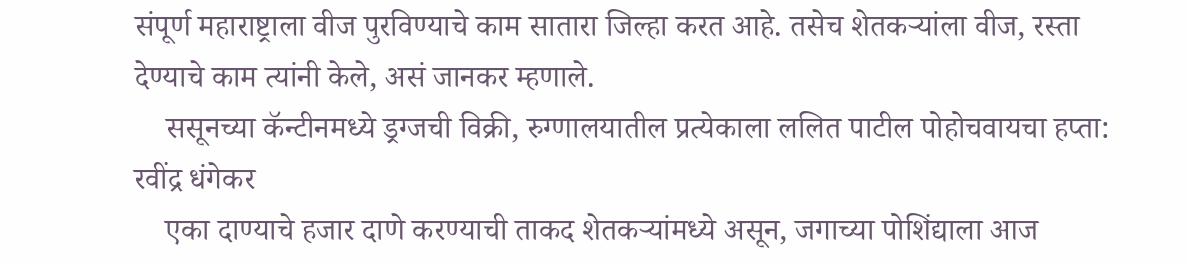संपूर्ण महाराष्ट्राला वीज पुरविण्याचे काम सातारा जिल्हा करत आहे. तसेच शेतकऱ्यांला वीज, रस्ता देण्याचे काम त्यांनी केले, असं जानकर म्हणाले.
    ससूनच्या कॅन्टीनमध्ये ड्रग्जची विक्री, रुग्णालयातील प्रत्येकाला ललित पाटील पोहोचवायचा हप्ता: रवींद्र धंगेकर
    एका दाण्याचे हजार दाणे करण्याची ताकद शेतकऱ्यांमध्ये असून, जगाच्या पोशिंद्याला आज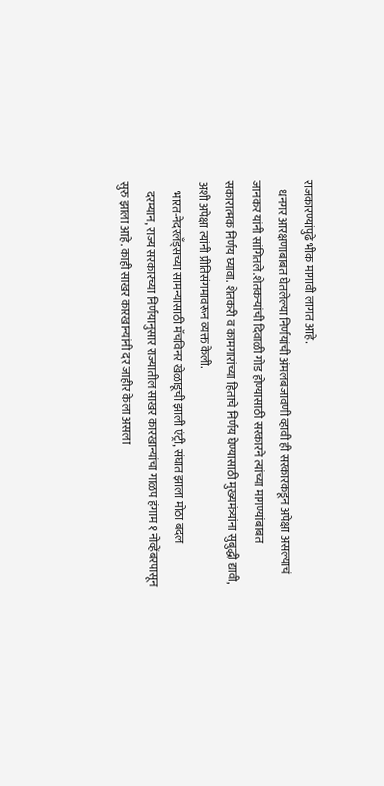राजकारण्यांपुढे भीक मागावी लागत आहे.
    धनगर आरक्षणाबाबत घेतलेल्या निर्णयांची अंमलबजावणी व्हावी ही सरकारकडून अपेक्षा असल्याचं जानकर यांनी सांगितले.शेतकऱ्यांची दिवाळी गोड होण्यासाठी सरकारने त्यांच्या मागण्यांबाबत सकारात्मक निर्णय घ्यावा. शेतकरी व कामगारांच्या हिताचे निर्णय घेण्यासाठी मुख्यमंत्र्यांना सुबुद्धी द्यावी, अशी अपेक्षा त्यांनी प्रीतिसंगमावरून व्यक्त केली.
    भारत-नेदरलँड्सच्या सामन्यासाठी मॅचविनर खेळाडूची झाली एंट्री, संघात झाला मोठा बदल
    दरम्यान, राज्य सरकारच्या निर्णयानुसार राज्यातील साखर कारखान्यांचा गाळप हंगाम १ नोव्हेंबरपासून सुरु झाला आहे. काही साखर कारखान्यांनी दर जाहीर केला असला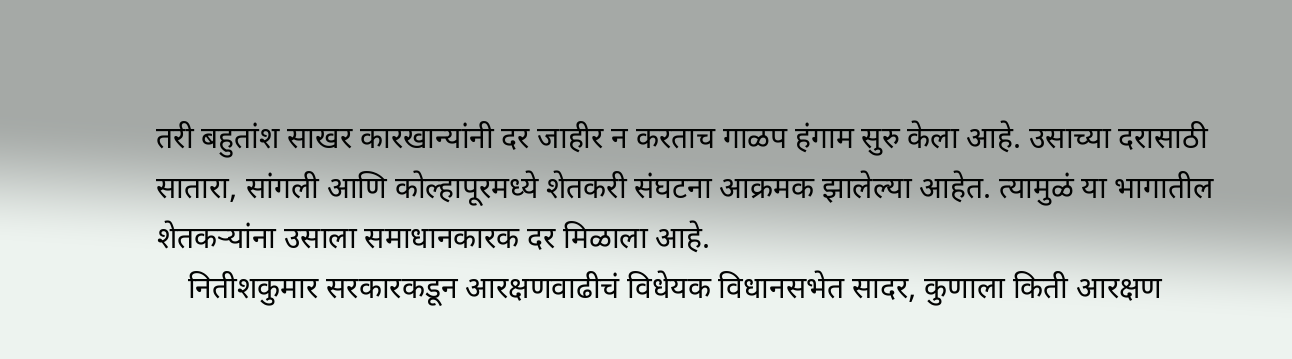तरी बहुतांश साखर कारखान्यांनी दर जाहीर न करताच गाळप हंगाम सुरु केला आहे. उसाच्या दरासाठी सातारा, सांगली आणि कोल्हापूरमध्ये शेतकरी संघटना आक्रमक झालेल्या आहेत. त्यामुळं या भागातील शेतकऱ्यांना उसाला समाधानकारक दर मिळाला आहे.
    नितीशकुमार सरकारकडून आरक्षणवाढीचं विधेयक विधानसभेत सादर, कुणाला किती आरक्षण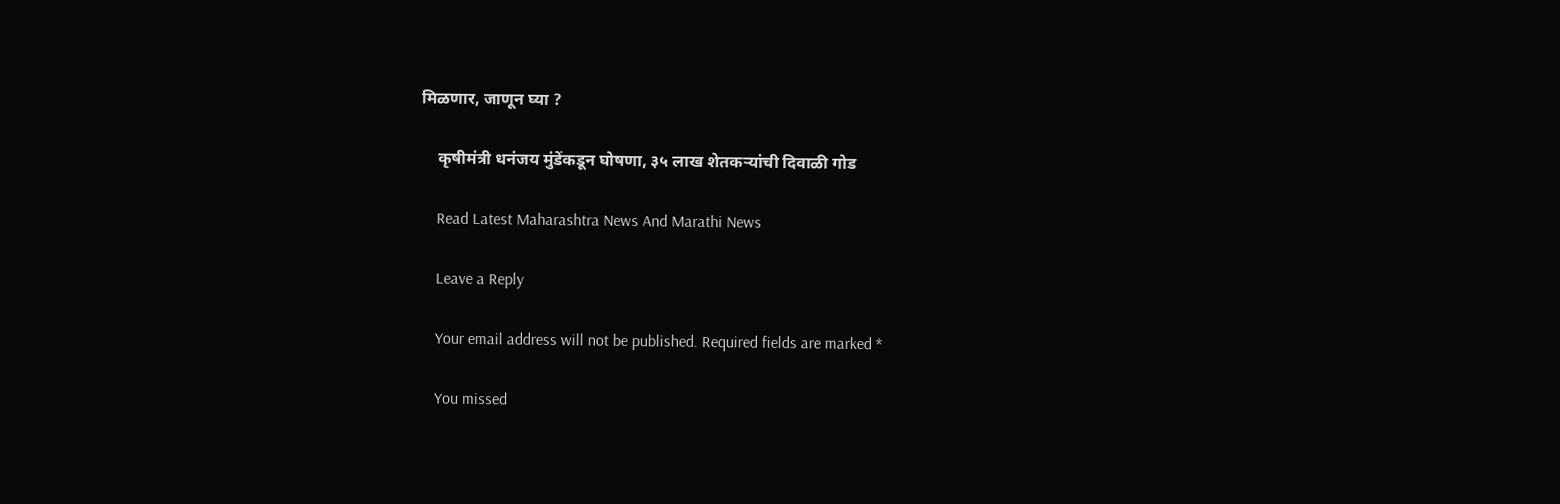मिळणार, जाणून घ्या ?

    कृषीमंत्री धनंजय मुंडेंकडून घोषणा, ३५ लाख शेतकऱ्यांची दिवाळी गोड

    Read Latest Maharashtra News And Marathi News

    Leave a Reply

    Your email address will not be published. Required fields are marked *

    You missed